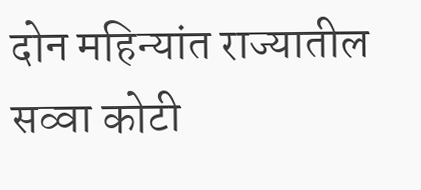दोन महिन्यांत राज्यातील सव्वा कोटी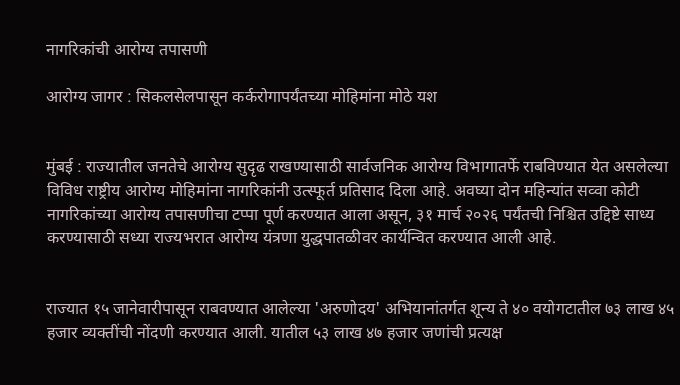नागरिकांची आरोग्य तपासणी

आरोग्य जागर : सिकलसेलपासून कर्करोगापर्यंतच्या मोहिमांना मोठे यश


मुंबई : राज्यातील जनतेचे आरोग्य सुदृढ राखण्यासाठी सार्वजनिक आरोग्य विभागातर्फे राबविण्यात येत असलेल्या विविध राष्ट्रीय आरोग्य मोहिमांना नागरिकांनी उत्स्फूर्त प्रतिसाद दिला आहे. अवघ्या दोन महिन्यांत सव्वा कोटी नागरिकांच्या आरोग्य तपासणीचा टप्पा पूर्ण करण्यात आला असून, ३१ मार्च २०२६ पर्यंतची निश्चित उद्दिष्टे साध्य करण्यासाठी सध्या राज्यभरात आरोग्य यंत्रणा युद्धपातळीवर कार्यन्वित करण्यात आली आहे.


राज्यात १५ जानेवारीपासून राबवण्यात आलेल्या 'अरुणोदय' अभियानांतर्गत शून्य ते ४० वयोगटातील ७३ लाख ४५ हजार व्यक्तींची नोंदणी करण्यात आली. यातील ५३ लाख ४७ हजार जणांची प्रत्यक्ष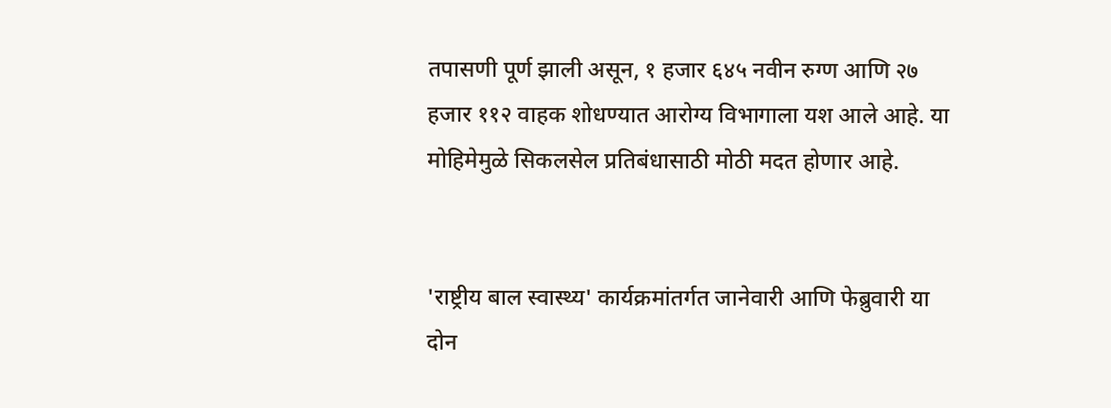तपासणी पूर्ण झाली असून, १ हजार ६४५ नवीन रुग्ण आणि २७ हजार ११२ वाहक शोधण्यात आरोग्य विभागाला यश आले आहे. या मोहिमेमुळे सिकलसेल प्रतिबंधासाठी मोठी मदत होणार आहे.


'राष्ट्रीय बाल स्वास्थ्य' कार्यक्रमांतर्गत जानेवारी आणि फेब्रुवारी या दोन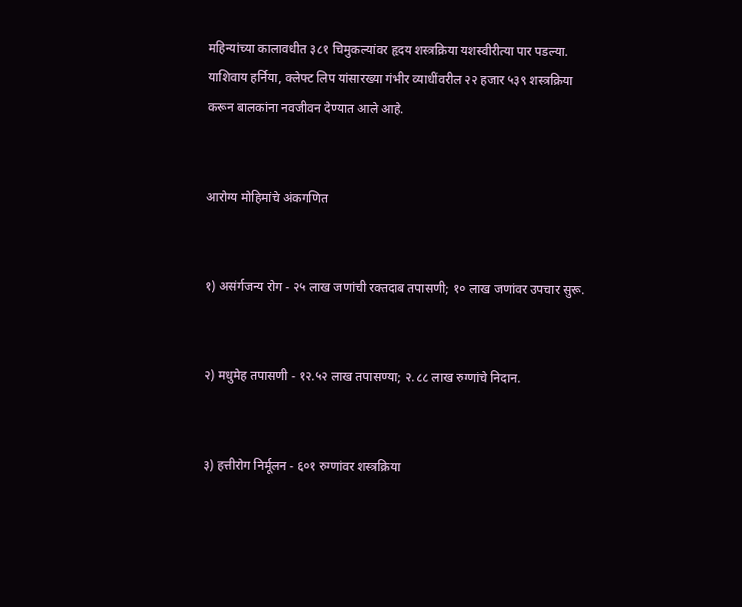महिन्यांच्या कालावधीत ३८१ चिमुकल्यांवर हृदय शस्त्रक्रिया यशस्वीरीत्या पार पडल्या. याशिवाय हर्निया, क्लेफ्ट लिप यांसारख्या गंभीर व्याधींवरील २२ हजार ५३९ शस्त्रक्रिया करून बालकांना नवजीवन देण्यात आले आहे.


आरोग्य मोहिमांचे अंकगणित


१) असंर्गजन्य रोग - २५ लाख जणांची रक्तदाब तपासणी; १० लाख जणांवर उपचार सुरू.


२) मधुमेह तपासणी - १२.५२ लाख तपासण्या; २.८८ लाख रुग्णांचे निदान.


३) हत्तीरोग निर्मूलन - ६०१ रुग्णांवर शस्त्रक्रिया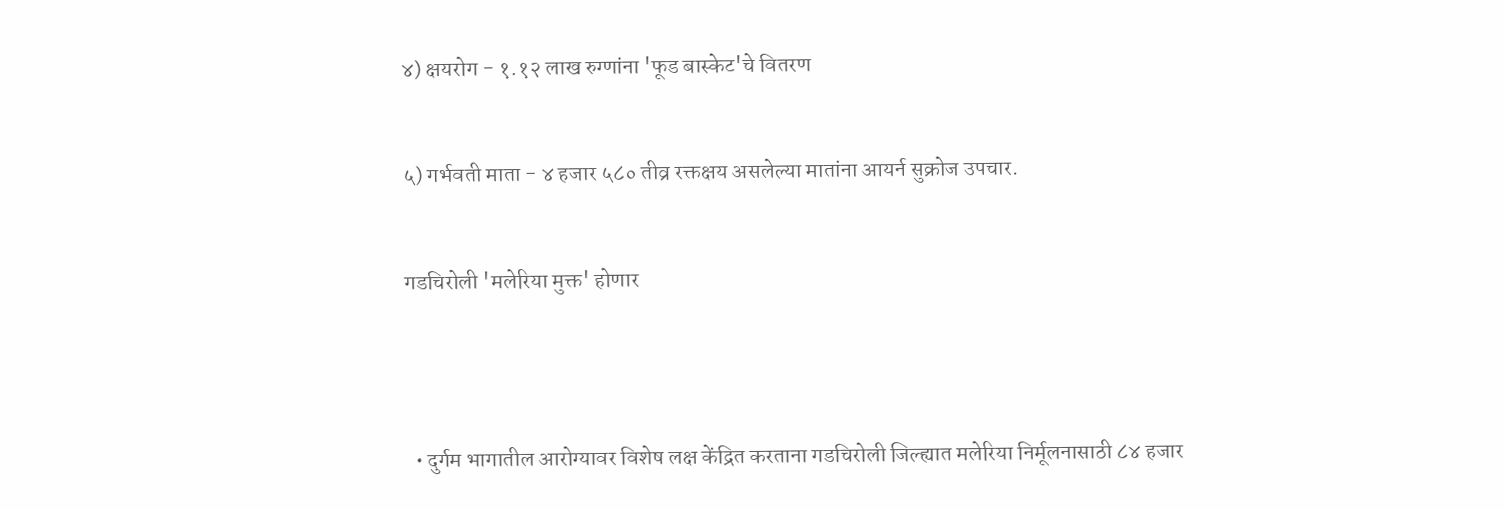४) क्षयरोग - १.१२ लाख रुग्णांना 'फूड बास्केट'चे वितरण


५) गर्भवती माता - ४ हजार ५८० तीव्र रक्तक्षय असलेल्या मातांना आयर्न सुक्रोज उपचार.


गडचिरोली 'मलेरिया मुक्त' होणार




  • दुर्गम भागातील आरोग्यावर विशेष लक्ष केंद्रित करताना गडचिरोली जिल्ह्यात मलेरिया निर्मूलनासाठी ८४ हजार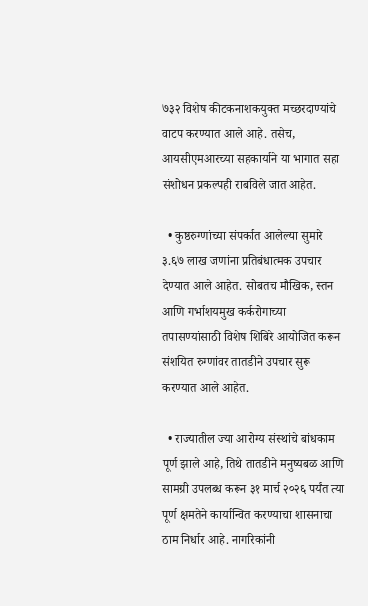७३२ विशेष कीटकनाशकयुक्त मच्छरदाण्यांचे वाटप करण्यात आले आहे. तसेच, आयसीएमआरच्या सहकार्याने या भागात सहा संशोधन प्रकल्पही राबविले जात आहेत.

  • कुष्ठरुग्णांच्या संपर्कात आलेल्या सुमारे ३.६७ लाख जणांना प्रतिबंधात्मक उपचार देण्यात आले आहेत. सोबतच मौखिक, स्तन आणि गर्भाशयमुख कर्करोगाच्या तपासण्यांसाठी विशेष शिबिरे आयोजित करून संशयित रुग्णांवर तातडीने उपचार सुरू करण्यात आले आहेत.

  • राज्यातील ज्या आरोग्य संस्थांचे बांधकाम पूर्ण झाले आहे, तिथे तातडीने मनुष्यबळ आणि सामग्री उपलब्ध करून ३१ मार्च २०२६ पर्यंत त्या पूर्ण क्षमतेने कार्यान्वित करण्याचा शासनाचा ठाम निर्धार आहे. नागरिकांनी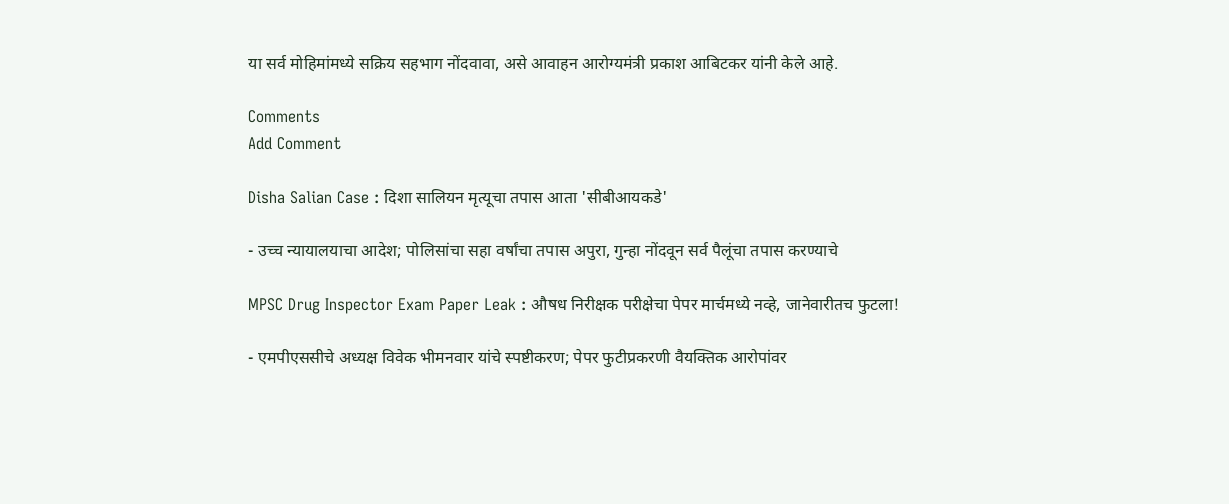या सर्व मोहिमांमध्ये सक्रिय सहभाग नोंदवावा, असे आवाहन आरोग्यमंत्री प्रकाश आबिटकर यांनी केले आहे.

Comments
Add Comment

Disha Salian Case : दिशा सालियन मृत्यूचा तपास आता 'सीबीआयकडे'

- उच्च न्यायालयाचा आदेश; पोलिसांचा सहा वर्षांचा तपास अपुरा, गुन्हा नोंदवून सर्व पैलूंचा तपास करण्याचे

MPSC Drug Inspector Exam Paper Leak : औषध निरीक्षक परीक्षेचा पेपर मार्चमध्ये नव्हे, जानेवारीतच फुटला!

- एमपीएससीचे अध्यक्ष विवेक भीमनवार यांचे स्पष्टीकरण; पेपर फुटीप्रकरणी वैयक्तिक आरोपांवर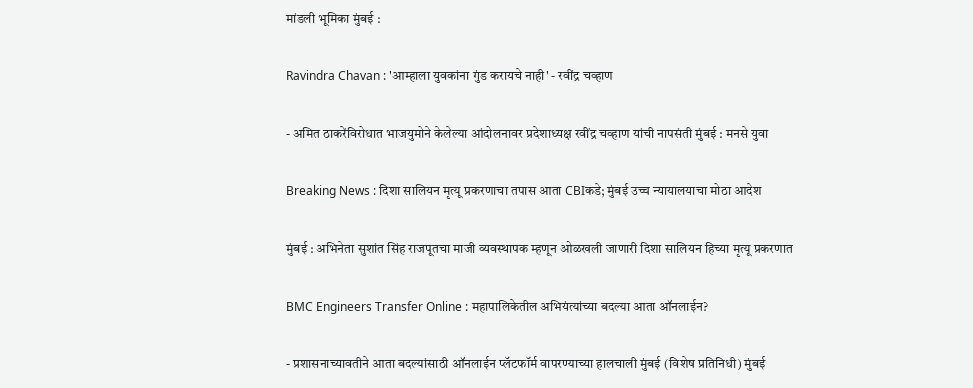मांडली भूमिका मुंबई :

Ravindra Chavan : 'आम्हाला युवकांना गुंड करायचे नाही' - रवींद्र चव्हाण

- अमित ठाकरेंविरोधात भाजयुमोने केलेल्या आंदोलनावर प्रदेशाध्यक्ष रवींद्र चव्हाण यांची नापसंती मुंबई : मनसे युवा

Breaking News : दिशा सालियन मृत्यू प्रकरणाचा तपास आता CBIकडे; मुंबई उच्च न्यायालयाचा मोठा आदेश

मुंबई : अभिनेता सुशांत सिंह राजपूतचा माजी व्यवस्थापक म्हणून ओळखली जाणारी दिशा सालियन हिच्या मृत्यू प्रकरणात

BMC Engineers Transfer Online : महापालिकेतील अभियंत्यांच्या बदल्या आता ऑनलाईन?

- प्रशासनाच्यावतीने आता बदल्यांसाठी ऑनलाईन प्लॅटफॉर्म वापरण्याच्या हालचाली मुंबई (विशेष प्रतिनिधी) मुंबई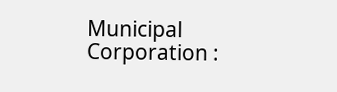Municipal Corporation :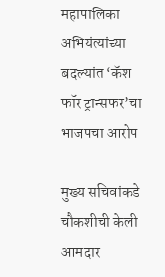महापालिका अभियंत्यांच्या बदल्यांत ‘कॅश फॉर ट्रान्सफर’चा भाजपचा आरोप

मुख्य सचिवांकडे चौकशीची केली आमदार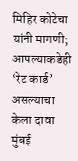मिहिर कोटेचा यांनी मागणी; आपल्याकडेही ‘रेट कार्ड’ असल्याचा केला दावा मुंबई